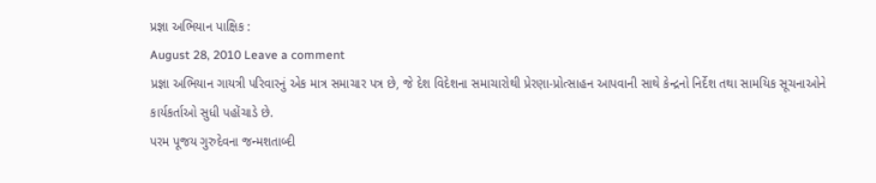પ્રજ્ઞા અભિયાન પાક્ષિક :
August 28, 2010 Leave a comment
પ્રજ્ઞા અભિયાન ગાયત્રી પરિવારનું એક માત્ર સમાચાર પત્ર છે, જે દેશ વિદેશના સમાચારોથી પ્રેરણા-પ્રોત્સાહન આપવાની સાથે કેન્દ્રનો નિર્દેશ તથા સામયિક સૂચનાઓને કાર્યકર્તાઓ સુધી પહોંચાડે છે.
પરમ પૂજય ગુરુદેવના જન્મશતાબ્દી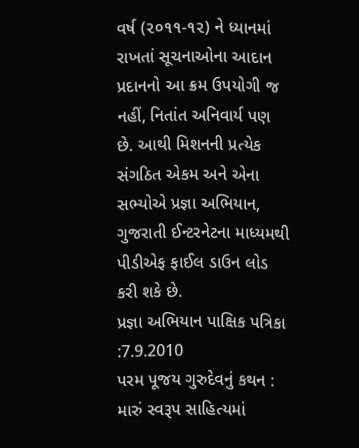વર્ષ (૨૦૧૧-૧૨) ને ધ્યાનમાં રાખતાં સૂચનાઓના આદાન પ્રદાનનો આ ક્રમ ઉપયોગી જ નહીં, નિતાંત અનિવાર્ય પણ છે. આથી મિશનની પ્રત્યેક સંગઠિત એકમ અને એના સભ્યોએ પ્રજ્ઞા અભિયાન, ગુજરાતી ઈન્ટરનેટના માધ્યમથી પીડીએફ ફાઈલ ડાઉન લોડ કરી શકે છે.
પ્રજ્ઞા અભિયાન પાક્ષિક પત્રિકા :7.9.2010
પરમ પૂજય ગુરુદેવનું કથન : મારું સ્વરૂપ સાહિત્યમાં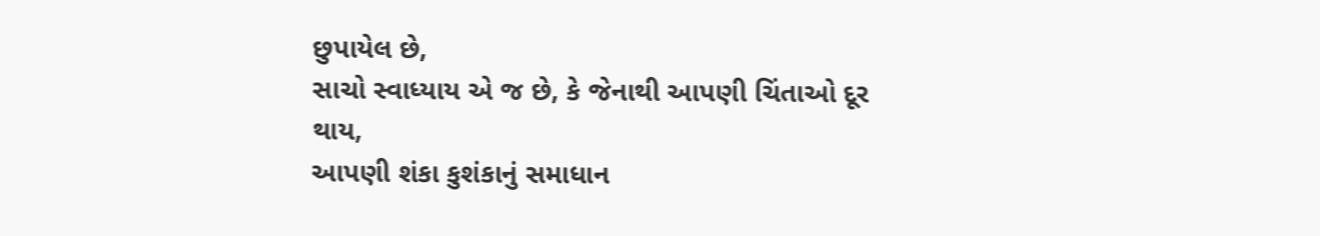છુપાયેલ છે,
સાચો સ્વાધ્યાય એ જ છે, કે જેનાથી આપણી ચિંતાઓ દૂર થાય,
આપણી શંકા કુશંકાનું સમાધાન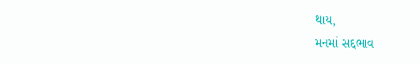થાય,
મનમાં સદ્દભાવ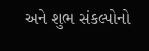અને શુભ સંકલ્પોનો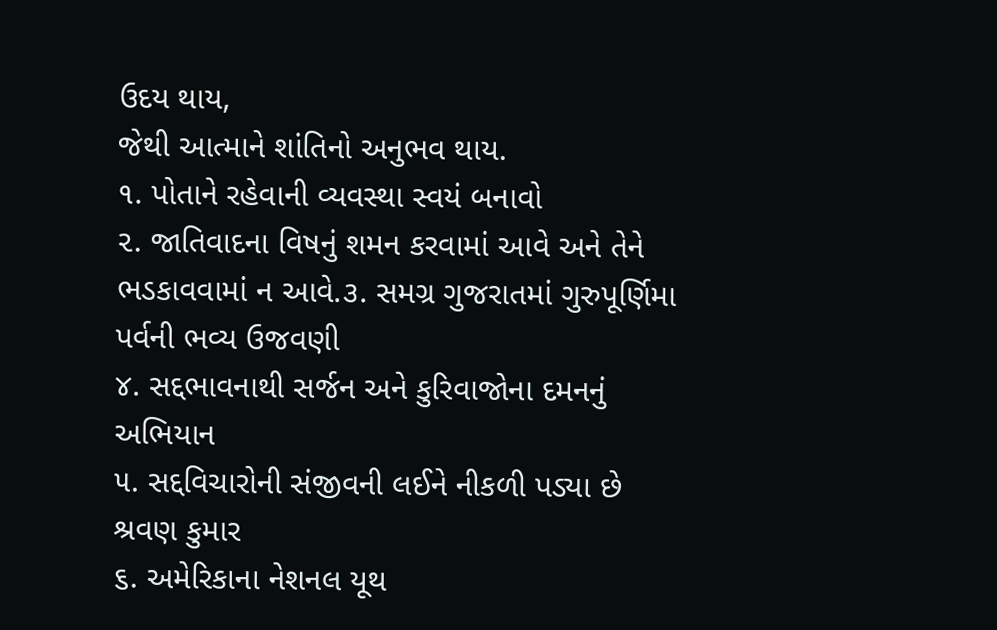ઉદય થાય,
જેથી આત્માને શાંતિનો અનુભવ થાય.
૧. પોતાને રહેવાની વ્યવસ્થા સ્વયં બનાવો
૨. જાતિવાદના વિષનું શમન કરવામાં આવે અને તેને ભડકાવવામાં ન આવે.૩. સમગ્ર ગુજરાતમાં ગુરુપૂર્ણિમા પર્વની ભવ્ય ઉજવણી
૪. સદ્દભાવનાથી સર્જન અને કુરિવાજોના દમનનું અભિયાન
૫. સદ્દવિચારોની સંજીવની લઈને નીકળી પડ્યા છે શ્રવણ કુમાર
૬. અમેરિકાના નેશનલ યૂથ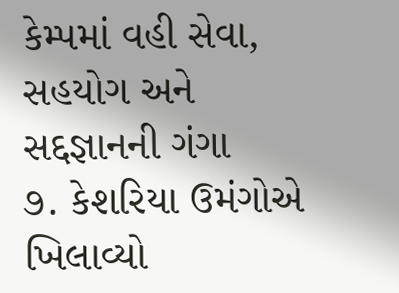કેમ્પમાં વહી સેવા, સહયોગ અને સદ્દજ્ઞાનની ગંગા
૭. કેશરિયા ઉમંગોએ ખિલાવ્યો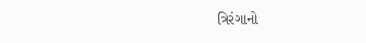ત્રિરંગાનો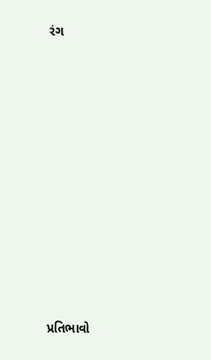રંગ















પ્રતિભાવો